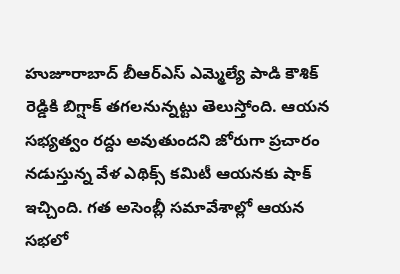హుజూరాబాద్ బీఆర్ఎస్ ఎమ్మెల్యే పాడి కౌశిక్ రెడ్డికి బిగ్షాక్ తగలనున్నట్టు తెలుస్తోంది. ఆయన సభ్యత్వం రద్దు అవుతుందని జోరుగా ప్రచారం నడుస్తున్న వేళ ఎథిక్స్ కమిటీ ఆయనకు షాక్ ఇచ్చింది. గత అసెంబ్లీ సమావేశాల్లో ఆయన సభలో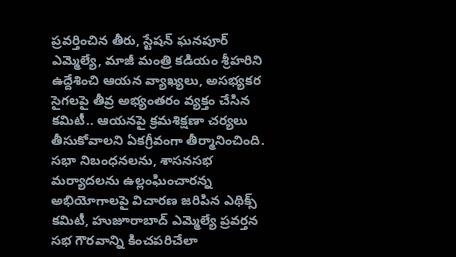ప్రవర్తించిన తీరు, స్టేషన్ ఘనపూర్ ఎమ్మెల్యే, మాజీ మంత్రి కడియం శ్రీహరిని ఉద్దేశించి ఆయన వ్యాఖ్యలు, అసభ్యకర సైగలపై తీవ్ర అభ్యంతరం వ్యక్తం చేసిన కమిటీ.. ఆయనపై క్రమశిక్షణా చర్యలు తీసుకోవాలని ఏకగ్రీవంగా తీర్మానించింది.
సభా నిబంధనలను, శాసనసభ మర్యాదలను ఉల్లంఘించారన్న అభియోగాలపై విచారణ జరిపిన ఎథిక్స్ కమిటీ, హుజూరాబాద్ ఎమ్మెల్యే ప్రవర్తన సభ గౌరవాన్ని కించపరిచేలా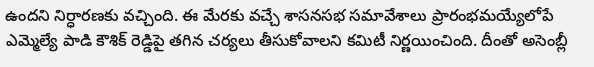ఉందని నిర్ధారణకు వచ్చింది. ఈ మేరకు వచ్చే శాసనసభ సమావేశాలు ప్రారంభమయ్యేలోపే ఎమ్మెల్యే పాడి కౌశిక్ రెడ్డిపై తగిన చర్యలు తీసుకోవాలని కమిటీ నిర్ణయించింది. దీంతో అసెంబ్లీ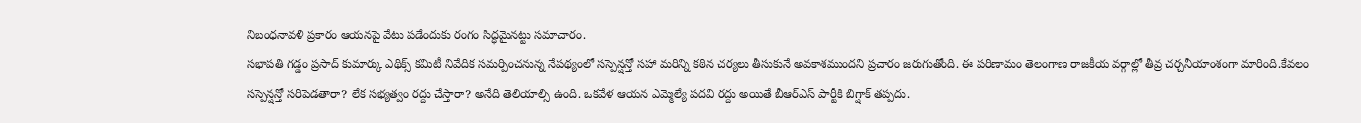నిబంధనావళి ప్రకారం ఆయనపై వేటు పడేందుకు రంగం సిద్ధమైనట్టు సమాచారం.
సభాపతి గడ్డం ప్రసాద్ కుమార్కు ఎథిక్స్ కమిటీ నివేదిక సమర్పించనున్న నేపథ్యంలో సస్పెన్షన్తో సహా మరిన్ని కఠిన చర్యలు తీసుకునే అవకాశముందని ప్రచారం జరుగుతోంది. ఈ పరిణామం తెలంగాణ రాజకీయ వర్గాల్లో తీవ్ర చర్చనీయాంశంగా మారింది.కేవలం సస్పెన్షన్తో సరిపెడతారా? లేక సభ్యత్వం రద్దు చేస్తారా? అనేది తెలియాల్సి ఉంది. ఒకవేళ ఆయన ఎమ్మెల్యే పదవి రద్దు అయితే బీఆర్ఎస్ పార్టీకి బిగ్షాక్ తప్పదు.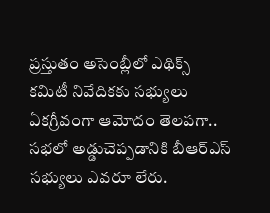ప్రస్తుతం అసెంబ్లీలో ఎథిక్స్ కమిటీ నివేదికకు సభ్యులు ఏకగ్రీవంగా ఆమోదం తెలపగా.. సభలో అడ్డుచెప్పడానికి బీఆర్ఎస్ సభ్యులు ఎవరూ లేరు.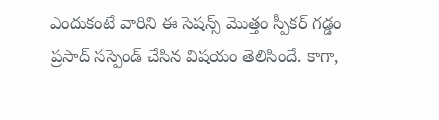ఎందుకంటే వారిని ఈ సెషన్స్ మొత్తం స్పీకర్ గడ్డం ప్రసాద్ సస్పెండ్ చేసిన విషయం తెలిసిందే. కాగా,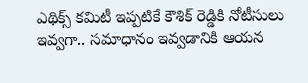ఎథిక్స్ కమిటీ ఇప్పటికే కౌశిక్ రెడ్డికి నోటీసులు ఇవ్వగా.. సమాధానం ఇవ్వడానికి ఆయన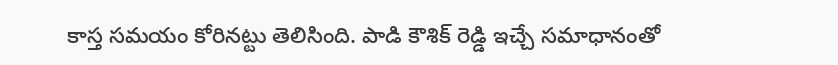కాస్త సమయం కోరినట్టు తెలిసింది. పాడి కౌశిక్ రెడ్డి ఇచ్చే సమాధానంతో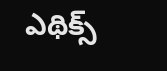ఎథిక్స్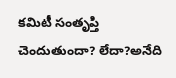కమిటీ సంతృప్తి చెందుతుందా? లేదా?అనేది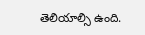తెలియాల్సి ఉంది.